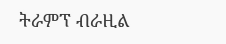ትራምፕ ብራዚል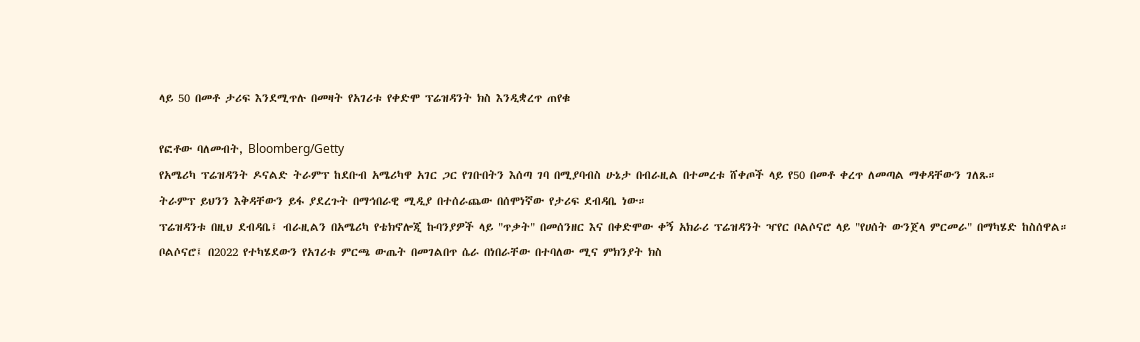ላይ 50 በመቶ ታሪፍ እንደሚጥሉ በመዛት የአገሪቱ የቀድሞ ፕሬዝዳንት ክስ እንዲቋረጥ ጠየቁ

የፎቶው ባለመብት, Bloomberg/Getty
የአሜሪካ ፕሬዝዳንት ዶናልድ ትራምፕ ከደቡብ አሜሪካዋ አገር ጋር የገቡበትን እሰጣ ገባ በሚያባብስ ሁኔታ በብራዚል በተመረቱ ሸቀጦች ላይ የ50 በመቶ ቀረጥ ለመጣል ማቀዳቸውን ገለጹ።
ትራምፕ ይህንን እቅዳቸውን ይፋ ያደረጉት በማኅበራዊ ሚዲያ በተሰራጨው በሰሞነኛው የታሪፍ ደብዳቤ ነው።
ፕሬዝዳንቱ በዚህ ደብዳቤ፤ ብራዚልን በአሜሪካ የቴክኖሎጂ ኩባንያዎች ላይ "ጥቃት" በመሰንዘር እና በቀድሞው ቀኝ አክራሪ ፕሬዝዳንት ዣየር ቦልሶናሮ ላይ "የሀሰት ውንጀላ ምርመራ" በማካሄድ ከስሰዋል።
ቦልሶናሮ፤ በ2022 የተካሄደውን የአገሪቱ ምርጫ ውጤት በመገልበጥ ሴራ በነበራቸው በተባለው ሚና ምክንያት ክስ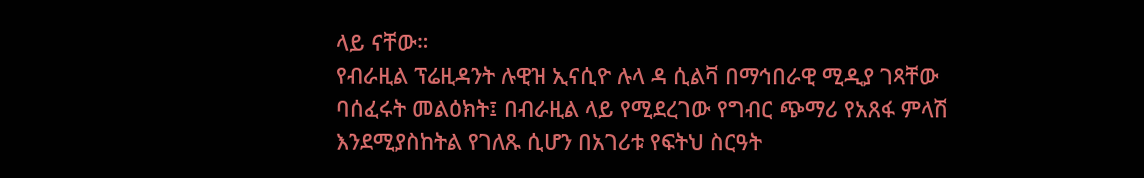ላይ ናቸው።
የብራዚል ፕሬዚዳንት ሉዊዝ ኢናሲዮ ሉላ ዳ ሲልቫ በማኅበራዊ ሚዲያ ገጻቸው ባሰፈሩት መልዕክት፤ በብራዚል ላይ የሚደረገው የግብር ጭማሪ የአጸፋ ምላሽ እንደሚያስከትል የገለጹ ሲሆን በአገሪቱ የፍትህ ስርዓት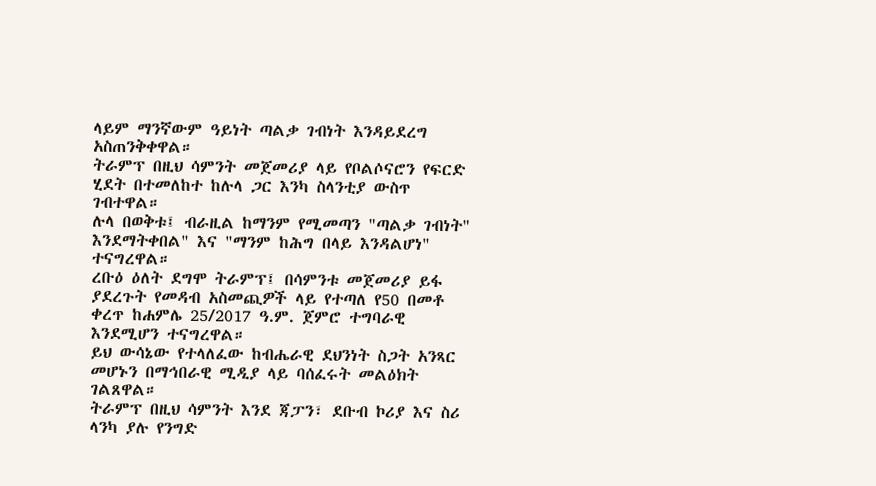ላይም ማንኛውም ዓይነት ጣልቃ ገብነት እንዳይደረግ አስጠንቅቀዋል።
ትራምፕ በዚህ ሳምንት መጀመሪያ ላይ የቦልሶናሮን የፍርድ ሂደት በተመለከተ ከሉላ ጋር እንካ ስላንቲያ ውስጥ ገብተዋል።
ሉላ በወቅቱ፤ ብራዚል ከማንም የሚመጣን "ጣልቃ ገብነት" እንደማትቀበል" እና "ማንም ከሕግ በላይ እንዳልሆነ" ተናግረዋል።
ረቡዕ ዕለት ደግሞ ትራምፕ፤ በሳምንቱ መጀመሪያ ይፋ ያደረጉት የመዳብ አስመጪዎች ላይ የተጣለ የ50 በመቶ ቀረጥ ከሐምሌ 25/2017 ዓ.ም. ጀምሮ ተግባራዊ እንደሚሆን ተናግረዋል።
ይህ ውሳኔው የተላለፈው ከብሔራዊ ደህንነት ስጋት አንጻር መሆኑን በማኅበራዊ ሚዲያ ላይ ባሰፈሩት መልዕክት ገልጸዋል።
ትራምፕ በዚህ ሳምንት እንደ ጃፓን፣ ደቡብ ኮሪያ እና ስሪ ላንካ ያሉ የንግድ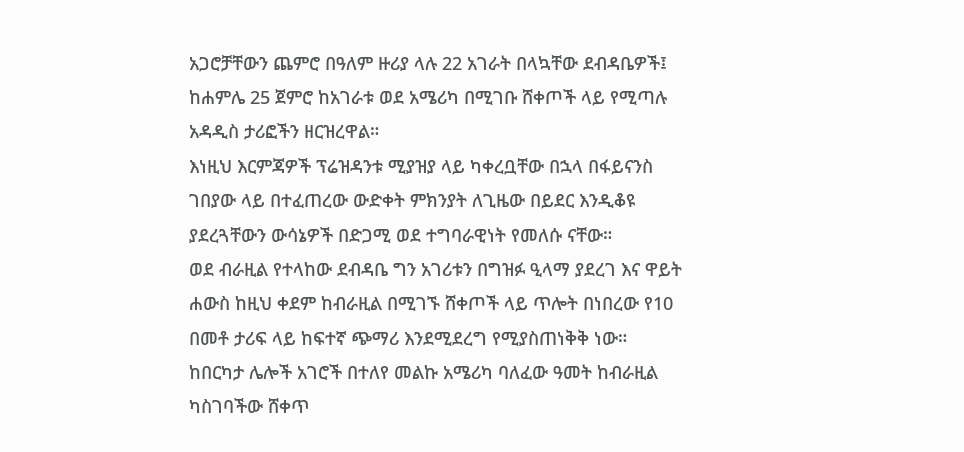አጋሮቻቸውን ጨምሮ በዓለም ዙሪያ ላሉ 22 አገራት በላኳቸው ደብዳቤዎች፤ ከሐምሌ 25 ጀምሮ ከአገራቱ ወደ አሜሪካ በሚገቡ ሸቀጦች ላይ የሚጣሉ አዳዲስ ታሪፎችን ዘርዝረዋል።
እነዚህ እርምጃዎች ፕሬዝዳንቱ ሚያዝያ ላይ ካቀረቧቸው በኋላ በፋይናንስ ገበያው ላይ በተፈጠረው ውድቀት ምክንያት ለጊዜው በይደር እንዲቆዩ ያደረጓቸውን ውሳኔዎች በድጋሚ ወደ ተግባራዊነት የመለሱ ናቸው።
ወደ ብራዚል የተላከው ደብዳቤ ግን አገሪቱን በግዝፉ ዒላማ ያደረገ እና ዋይት ሐውስ ከዚህ ቀደም ከብራዚል በሚገኙ ሸቀጦች ላይ ጥሎት በነበረው የ10 በመቶ ታሪፍ ላይ ከፍተኛ ጭማሪ እንደሚደረግ የሚያስጠነቅቅ ነው።
ከበርካታ ሌሎች አገሮች በተለየ መልኩ አሜሪካ ባለፈው ዓመት ከብራዚል ካስገባችው ሸቀጥ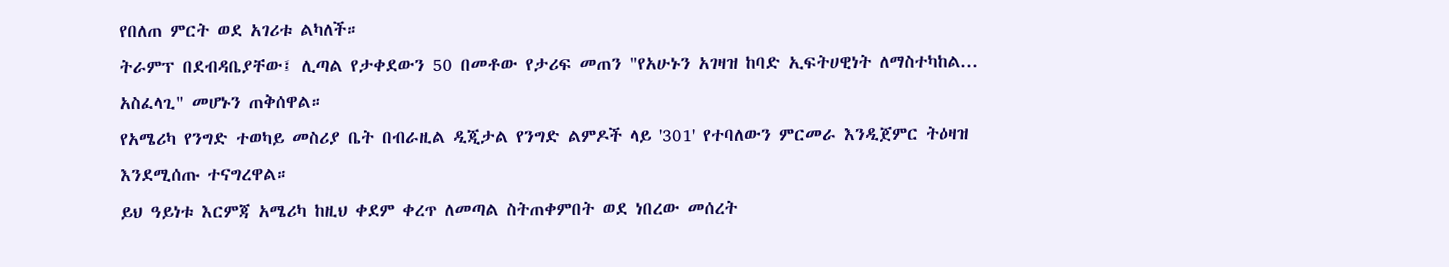የበለጠ ምርት ወደ አገሪቱ ልካለች።
ትራምፕ በደብዳቤያቸው፤ ሊጣል የታቀደውን 50 በመቶው የታሪፍ መጠን "የአሁኑን አገዛዝ ከባድ ኢፍትሀዊነት ለማስተካከል... አስፈላጊ" መሆኑን ጠቅሰዋል።
የአሜሪካ የንግድ ተወካይ መስሪያ ቤት በብራዚል ዲጂታል የንግድ ልምዶች ላይ '301' የተባለውን ምርመራ እንዲጀምር ትዕዛዝ እንደሚሰጡ ተናግረዋል።
ይህ ዓይነቱ እርምጃ አሜሪካ ከዚህ ቀደም ቀረጥ ለመጣል ስትጠቀምበት ወደ ነበረው መሰረት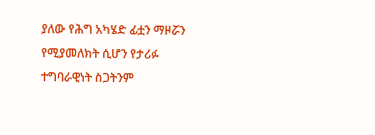ያለው የሕግ አካሄድ ፊቷን ማዞሯን የሚያመለክት ሲሆን የታሪፉ ተግባራዊነት ስጋትንም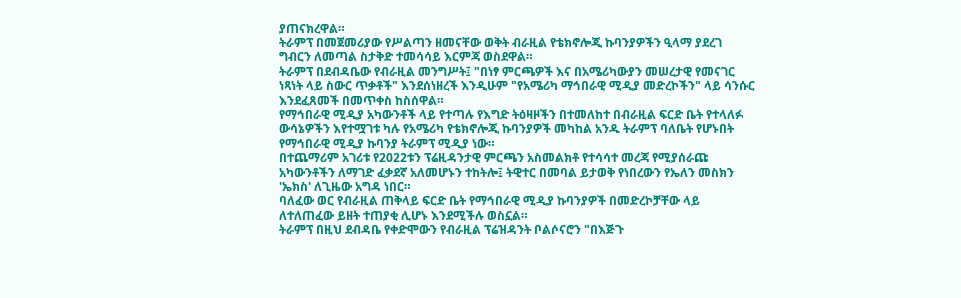ያጠናክረዋል።
ትራምፕ በመጀመሪያው የሥልጣን ዘመናቸው ወቅት ብራዚል የቴክኖሎጂ ኩባንያዎችን ዒላማ ያደረገ ግብርን ለመጣል ስታቅድ ተመሳሳይ እርምጃ ወስደዋል።
ትራምፕ በደብዳቤው የብራዚል መንግሥት፤ "በነፃ ምርጫዎች እና በአሜሪካውያን መሠረታዊ የመናገር ነጻነት ላይ ስውር ጥቃቶች" እንደሰነዘረች እንዲሁም "የአሜሪካ ማኅበራዊ ሚዲያ መድረኮችን" ላይ ሳንሱር እንደፈጸመች በመጥቀስ ከስሰዋል።
የማኅበራዊ ሚዲያ አካውንቶች ላይ የተጣሉ የእግድ ትዕዛዞችን በተመለከተ በብራዚል ፍርድ ቤት የተላለፉ ውሳኔዎችን እየተሟገቱ ካሉ የአሜሪካ የቴክኖሎጂ ኩባንያዎች መካከል አንዱ ትራምፕ ባለቤት የሆኑበት የማኅበራዊ ሚዲያ ኩባንያ ትራምፕ ሚዲያ ነው።
በተጨማሪም አገሪቱ የ2022ቱን ፕሬዚዳንታዊ ምርጫን አስመልክቶ የተሳሳተ መረጃ የሚያሰራጩ አካውንቶችን ለማገድ ፈቃደኛ አለመሆኑን ተከትሎ፤ ትዊተር በመባል ይታወቅ የነበረውን የኤለን መስክን 'ኤክስ' ለጊዜው አግዳ ነበር።
ባለፈው ወር የብራዚል ጠቅላይ ፍርድ ቤት የማኅበራዊ ሚዲያ ኩባንያዎች በመድረኮቻቸው ላይ ለተለጠፈው ይዘት ተጠያቂ ሊሆኑ እንደሚችሉ ወስኗል።
ትራምፕ በዚህ ደብዳቤ የቀድሞውን የብራዚል ፕሬዝዳንት ቦልሶናሮን "በእጅጉ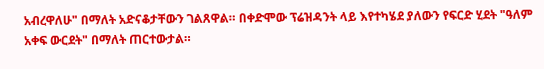አብረዋለሁ" በማለት አድናቆታቸውን ገልጸዋል። በቀድሞው ፕሬዝዳንት ላይ እየተካሄደ ያለውን የፍርድ ሂደት "ዓለም አቀፍ ውርደት" በማለት ጠርተውታል።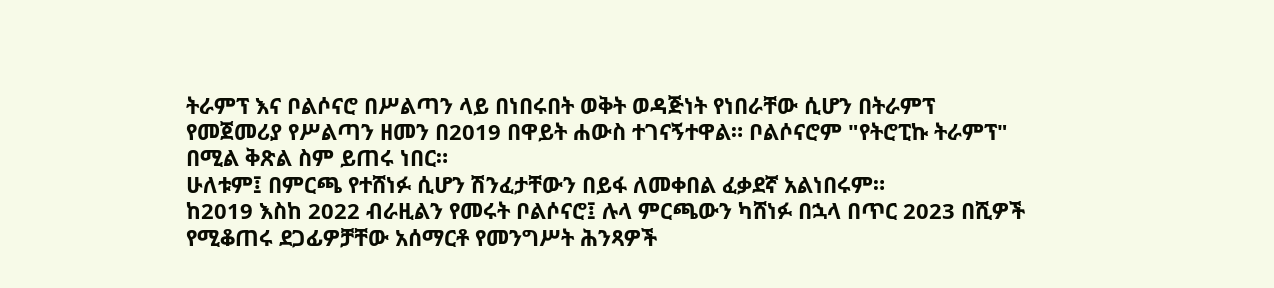ትራምፕ እና ቦልሶናሮ በሥልጣን ላይ በነበሩበት ወቅት ወዳጅነት የነበራቸው ሲሆን በትራምፕ የመጀመሪያ የሥልጣን ዘመን በ2019 በዋይት ሐውስ ተገናኝተዋል። ቦልሶናሮም "የትሮፒኩ ትራምፕ" በሚል ቅጽል ስም ይጠሩ ነበር።
ሁለቱም፤ በምርጫ የተሸነፉ ሲሆን ሽንፈታቸውን በይፋ ለመቀበል ፈቃደኛ አልነበሩም።
ከ2019 እስከ 2022 ብራዚልን የመሩት ቦልሶናሮ፤ ሉላ ምርጫውን ካሸነፉ በኋላ በጥር 2023 በሺዎች የሚቆጠሩ ደጋፊዎቻቸው አሰማርቶ የመንግሥት ሕንጻዎች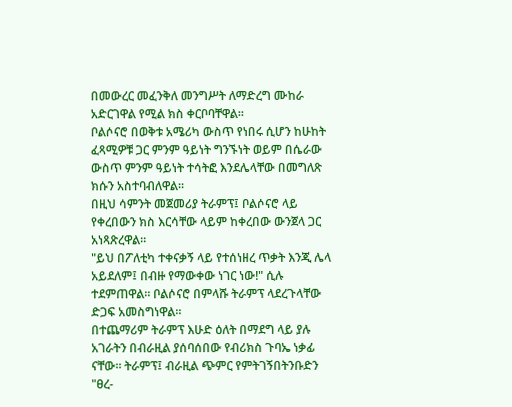በመውረር መፈንቅለ መንግሥት ለማድረግ ሙከራ አድርገዋል የሚል ክስ ቀርቦባቸዋል።
ቦልሶናሮ በወቅቱ አሜሪካ ውስጥ የነበሩ ሲሆን ከሁከት ፈጻሚዎቹ ጋር ምንም ዓይነት ግንኙነት ወይም በሴራው ውስጥ ምንም ዓይነት ተሳትፎ እንደሌላቸው በመግለጽ ክሱን አስተባብለዋል።
በዚህ ሳምንት መጀመሪያ ትራምፕ፤ ቦልሶናሮ ላይ የቀረበውን ክስ እርሳቸው ላይም ከቀረበው ውንጀላ ጋር አነጻጽረዋል።
"ይህ በፖለቲካ ተቀናቃኝ ላይ የተሰነዘረ ጥቃት እንጂ ሌላ አይደለም፤ በብዙ የማውቀው ነገር ነው!" ሲሉ ተደምጠዋል። ቦልሶናሮ በምላሹ ትራምፕ ላደረጉላቸው ድጋፍ አመስግነዋል።
በተጨማሪም ትራምፕ እሁድ ዕለት በማደግ ላይ ያሉ አገራትን በብራዚል ያሰባሰበው የብሪክስ ጉባኤ ነቃፊ ናቸው። ትራምፕ፤ ብራዚል ጭምር የምትገኝበትንቡድን "ፀረ-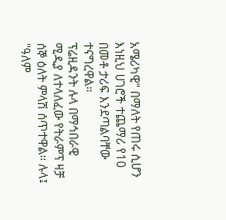አሜሪካዊ" በማለት የጠሩ ሲሆን እነዚህ ሀገሮች ተጨማሪ የ10 በመቶ ታሪፍ እንደጣልባቸው ተናግረዋል።
ፕሬዚዳንት ሉላ በማኅበራዊ ሚዲያ ለተላለፈው የትራምፕ ዛቻ ሰኞ ዕለት ምላሽ ሰጥተዋል። ሉላ፤ "ዓለም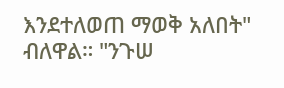እንደተለወጠ ማወቅ አለበት" ብለዋል። "ንጉሠ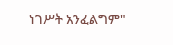ነገሥት አንፈልግም"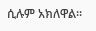ሲሉም አክለዋል።